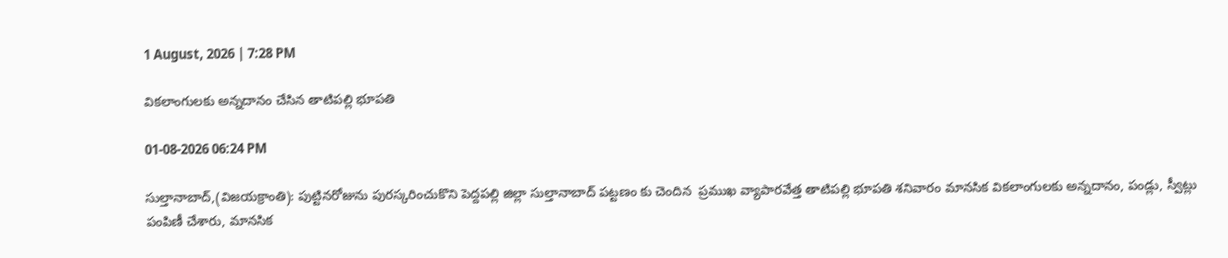1 August, 2026 | 7:28 PM

వికలాంగులకు అన్నదానం చేసిన తాటిపల్లి భూపతి

01-08-2026 06:24 PM

సుల్తానాబాద్,(విజయక్రాంతి): పుట్టినరోజును పురస్కరించుకొని పెద్దపల్లి జిల్లా సుల్తానాబాద్ పట్టణం కు చెందిన  ప్రముఖ వ్యాపారవేత్త తాటిపల్లి భూపతి శనివారం మానసిక వికలాంగులకు అన్నదానం, పండ్లు, స్వీట్లు పంపిణీ చేశారు, మానసిక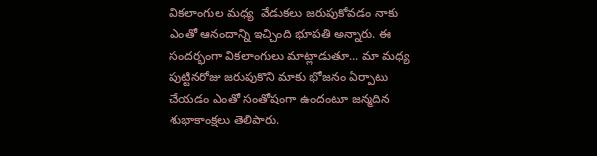వికలాంగుల మధ్య  వేడుకలు జరుపుకోవడం నాకు ఎంతో ఆనందాన్ని ఇచ్చింది భూపతి అన్నారు. ఈ సందర్భంగా వికలాంగులు మాట్లాడుతూ... మా మధ్య పుట్టినరోజు జరుపుకొని మాకు భోజనం ఏర్పాటు చేయడం ఎంతో సంతోషంగా ఉందంటూ జన్మదిన శుభాకాంక్షలు తెలిపారు.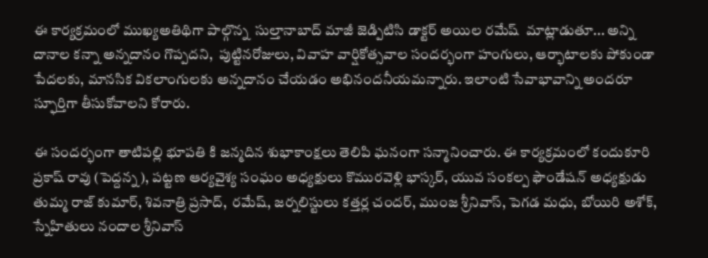ఈ కార్యక్రమంలో ముఖ్యఅతిథిగా పాల్గొన్న  సుల్తానాబాద్ మాజీ జెడ్పిటిసి డాక్టర్ అయిల రమేష్  మాట్లాడుతూ... అన్ని దానాల కన్నా అన్నదానం గొప్పదని,  పుట్టినరోజులు, వివాహ వార్షికోత్సవాల సందర్భంగా హంగులు, ఆర్భాటాలకు పోకుండా పేదలకు, మానసిక వికలాంగులకు అన్నదానం చేయడం అభినందనీయమన్నారు. ఇలాంటి సేవాభావాన్ని అందరూ స్ఫూర్తిగా తీసుకోవాలని కోరారు.

ఈ సందర్భంగా తాటిపల్లి భూపతి కి జన్మదిన శుభాకాంక్షలు తెలిపి ఘనంగా సన్మానించారు. ఈ కార్యక్రమంలో కందుకూరి ప్రకాష్ రావు (పెద్దన్న), పట్టణ ఆర్యవైశ్య సంఘం అధ్యక్షులు కొమురవెళ్లి భాస్కర్, యువ సంకల్ప ఫౌండేషన్ అధ్యక్షుడు తుమ్మ రాజ్ కుమార్, శివనాత్రి ప్రసాద్,  రమేష్, జర్నలిస్టులు కత్తర్ల చందర్, ముంజ శ్రీనివాస్, పెగడ మధు, బోయిరి అశోక్,   స్నేహితులు నందాల శ్రీనివాస్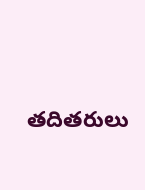తదితరులు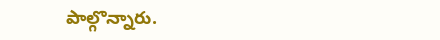పాల్గొన్నారు.